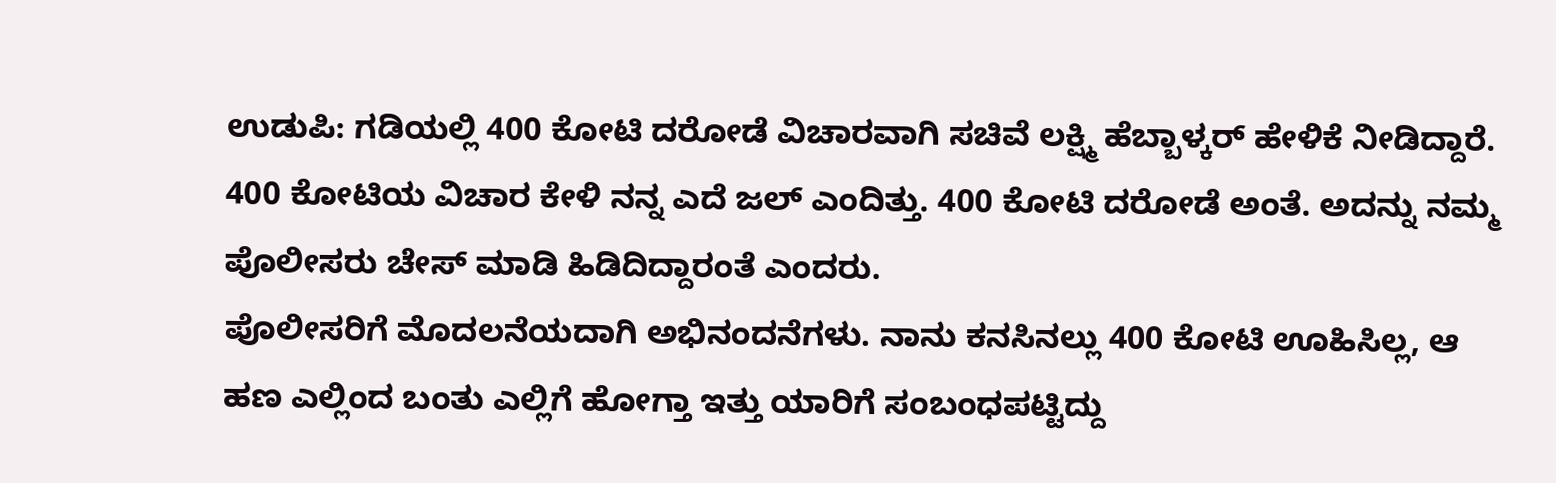ಉಡುಪಿ: ಗಡಿಯಲ್ಲಿ 400 ಕೋಟಿ ದರೋಡೆ ವಿಚಾರವಾಗಿ ಸಚಿವೆ ಲಕ್ಷ್ಮಿ ಹೆಬ್ಬಾಳ್ಕರ್ ಹೇಳಿಕೆ ನೀಡಿದ್ದಾರೆ. 400 ಕೋಟಿಯ ವಿಚಾರ ಕೇಳಿ ನನ್ನ ಎದೆ ಜಲ್ ಎಂದಿತ್ತು. 400 ಕೋಟಿ ದರೋಡೆ ಅಂತೆ. ಅದನ್ನು ನಮ್ಮ ಪೊಲೀಸರು ಚೇಸ್ ಮಾಡಿ ಹಿಡಿದಿದ್ದಾರಂತೆ ಎಂದರು.
ಪೊಲೀಸರಿಗೆ ಮೊದಲನೆಯದಾಗಿ ಅಭಿನಂದನೆಗಳು. ನಾನು ಕನಸಿನಲ್ಲು 400 ಕೋಟಿ ಊಹಿಸಿಲ್ಲ, ಆ ಹಣ ಎಲ್ಲಿಂದ ಬಂತು ಎಲ್ಲಿಗೆ ಹೋಗ್ತಾ ಇತ್ತು ಯಾರಿಗೆ ಸಂಬಂಧಪಟ್ಟಿದ್ದು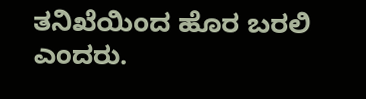ತನಿಖೆಯಿಂದ ಹೊರ ಬರಲಿ ಎಂದರು.